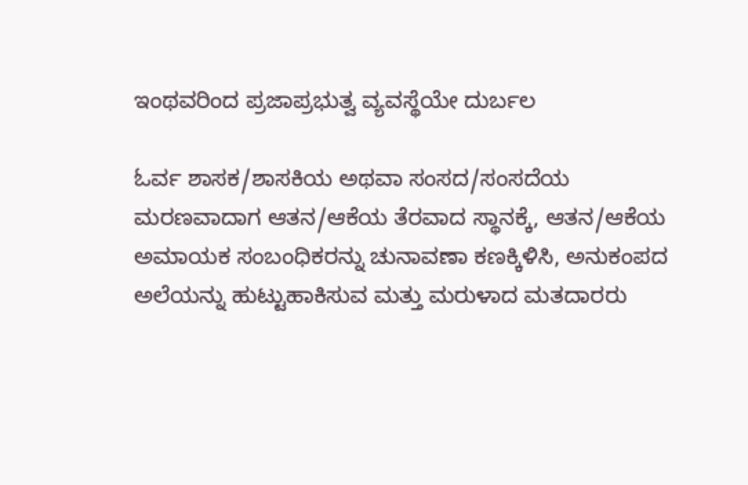ಇಂಥವರಿಂದ ಪ್ರಜಾಪ್ರಭುತ್ವ ವ್ಯವಸ್ಥೆಯೇ ದುರ್ಬಲ

ಓರ್ವ ಶಾಸಕ/ಶಾಸಕಿಯ ಅಥವಾ ಸಂಸದ/ಸಂಸದೆಯ ಮರಣವಾದಾಗ ಆತನ/ಆಕೆಯ ತೆರವಾದ ಸ್ಥಾನಕ್ಕೆ, ಆತನ/ಆಕೆಯ ಅಮಾಯಕ ಸಂಬಂಧಿಕರನ್ನು ಚುನಾವಣಾ ಕಣಕ್ಕಿಳಿಸಿ, ಅನುಕಂಪದ ಅಲೆಯನ್ನು ಹುಟ್ಟುಹಾಕಿಸುವ ಮತ್ತು ಮರುಳಾದ ಮತದಾರರು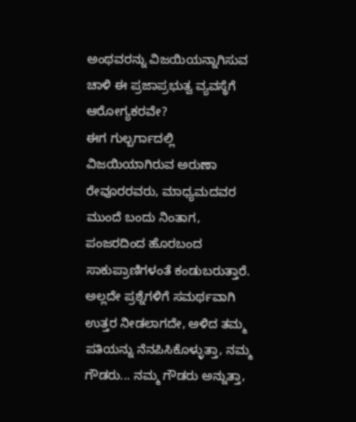ಅಂಥವರನ್ನು ವಿಜಯಿಯನ್ನಾಗಿಸುವ ಚಾಳಿ ಈ ಪ್ರಜಾಪ್ರಭುತ್ವ ವ್ಯವಸ್ಥೆಗೆ ಆರೋಗ್ಯಕರವೇ?
ಈಗ ಗುಲ್ಬರ್ಗಾದಲ್ಲಿ ವಿಜಯಿಯಾಗಿರುವ ಅರುಣಾ ರೇವೂರರವರು, ಮಾಧ್ಯಮದವರ ಮುಂದೆ ಬಂದು ನಿಂತಾಗ, ಪಂಜರದಿಂದ ಹೊರಬಂದ ಸಾಕುಪ್ರಾಣಿಗಳಂತೆ ಕಂಡುಬರುತ್ತಾರೆ. ಅಲ್ಲದೇ ಪ್ರಶ್ನೆಗಳಿಗೆ ಸಮರ್ಥವಾಗಿ ಉತ್ತರ ನೀಡಲಾಗದೇ, ಅಳಿದ ತಮ್ಮ ಪತಿಯನ್ನು ನೆನಪಿಸಿಕೊಳ್ಳುತ್ತಾ, ನಮ್ಮ ಗೌಡರು... ನಮ್ಮ ಗೌಡರು ಅನ್ನುತ್ತಾ,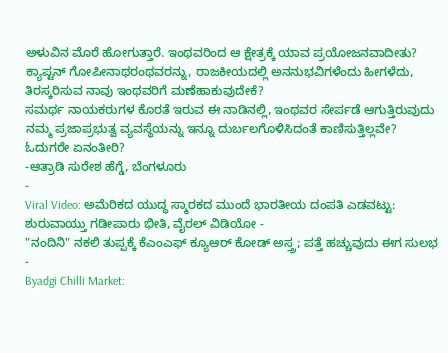ಅಳುವಿನ ಮೊರೆ ಹೋಗುತ್ತಾರೆ. ಇಂಥವರಿಂದ ಆ ಕ್ಷೇತ್ರಕ್ಕೆ ಯಾವ ಪ್ರಯೋಜನವಾದೀತು?
ಕ್ಯಾಪ್ಟನ್ ಗೋಪೀನಾಥರಂಥವರನ್ನು, ರಾಜಕೀಯದಲ್ಲಿ ಅನನುಭವಿಗಳೆಂದು ಹೀಗಳೆದು, ತಿರಸ್ಕರಿಸುವ ನಾವು ಇಂಥವರಿಗೆ ಮಣೆಹಾಕುವುದೇಕೆ?
ಸಮರ್ಥ ನಾಯಕರುಗಳ ಕೊರತೆ ಇರುವ ಈ ನಾಡಿನಲ್ಲಿ, ಇಂಥವರ ಸೇರ್ಪಡೆ ಆಗುತ್ತಿರುವುದು ನಮ್ಮ ಪ್ರಜಾಪ್ರಭುತ್ವ ವ್ಯವಸ್ಥೆಯನ್ನು ಇನ್ನೂ ದುರ್ಬಲಗೊಳಿಸಿದಂತೆ ಕಾಣಿಸುತ್ತಿಲ್ಲವೇ?
ಓದುಗರೇ ಏನಂತೀರಿ?
-ಆತ್ರಾಡಿ ಸುರೇಶ ಹೆಗ್ಡೆ, ಬೆಂಗಳೂರು
-
Viral Video: ಅಮೆರಿಕದ ಯುದ್ಧ ಸ್ಮಾರಕದ ಮುಂದೆ ಭಾರತೀಯ ದಂಪತಿ ಎಡವಟ್ಟು: ಶುರುವಾಯ್ತು ಗಡೀಪಾರು ಭೀತಿ, ವೈರಲ್ ವಿಡಿಯೋ -
"ನಂದಿನಿ" ನಕಲಿ ತುಪ್ಪಕ್ಕೆ ಕೆಎಂಎಫ್ ಕ್ಯೂಆರ್ ಕೋಡ್ ಅಸ್ತ್ರ; ಪತ್ತೆ ಹಚ್ಚುವುದು ಈಗ ಸುಲಭ -
Byadgi Chilli Market: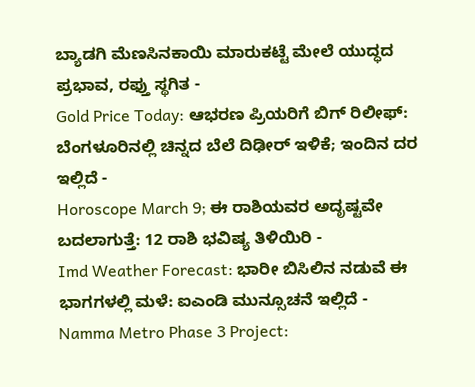ಬ್ಯಾಡಗಿ ಮೆಣಸಿನಕಾಯಿ ಮಾರುಕಟ್ಟೆ ಮೇಲೆ ಯುದ್ಧದ ಪ್ರಭಾವ, ರಫ್ತು ಸ್ಥಗಿತ -
Gold Price Today: ಆಭರಣ ಪ್ರಿಯರಿಗೆ ಬಿಗ್ ರಿಲೀಫ್: ಬೆಂಗಳೂರಿನಲ್ಲಿ ಚಿನ್ನದ ಬೆಲೆ ದಿಢೀರ್ ಇಳಿಕೆ; ಇಂದಿನ ದರ ಇಲ್ಲಿದೆ -
Horoscope March 9; ಈ ರಾಶಿಯವರ ಅದೃಷ್ಟವೇ ಬದಲಾಗುತ್ತೆ: 12 ರಾಶಿ ಭವಿಷ್ಯ ತಿಳಿಯಿರಿ -
Imd Weather Forecast: ಭಾರೀ ಬಿಸಿಲಿನ ನಡುವೆ ಈ ಭಾಗಗಳಲ್ಲಿ ಮಳೆ: ಐಎಂಡಿ ಮುನ್ಸೂಚನೆ ಇಲ್ಲಿದೆ -
Namma Metro Phase 3 Project: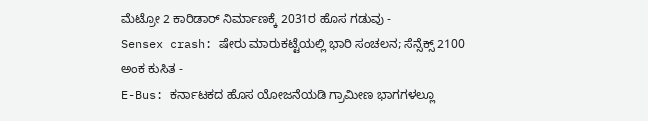ಮೆಟ್ರೋ 2 ಕಾರಿಡಾರ್ ನಿರ್ಮಾಣಕ್ಕೆ 2031ರ ಹೊಸ ಗಡುವು -
Sensex crash: ಷೇರು ಮಾರುಕಟ್ಟೆಯಲ್ಲಿ ಭಾರಿ ಸಂಚಲನ; ಸೆನ್ಸೆಕ್ಸ್ 2100 ಅಂಕ ಕುಸಿತ -
E-Bus: ಕರ್ನಾಟಕದ ಹೊಸ ಯೋಜನೆಯಡಿ ಗ್ರಾಮೀಣ ಭಾಗಗಳಲ್ಲೂ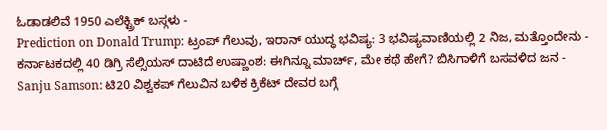ಓಡಾಡಲಿವೆ 1950 ಎಲೆಕ್ಟ್ರಿಕ್ ಬಸ್ಗಳು -
Prediction on Donald Trump: ಟ್ರಂಪ್ ಗೆಲುವು, ಇರಾನ್ ಯುದ್ಧ ಭವಿಷ್ಯ: 3 ಭವಿಷ್ಯವಾಣಿಯಲ್ಲಿ 2 ನಿಜ, ಮತ್ತೊಂದೇನು -
ಕರ್ನಾಟಕದಲ್ಲಿ 40 ಡಿಗ್ರಿ ಸೆಲ್ಸಿಯಸ್ ದಾಟಿದೆ ಉಷ್ಣಾಂಶ: ಈಗಿನ್ನೂ ಮಾರ್ಚ್, ಮೇ ಕಥೆ ಹೇಗೆ? ಬಿಸಿಗಾಳಿಗೆ ಬಸವಳಿದ ಜನ -
Sanju Samson: ಟಿ20 ವಿಶ್ವಕಪ್ ಗೆಲುವಿನ ಬಳಿಕ ಕ್ರಿಕೆಟ್ ದೇವರ ಬಗ್ಗೆ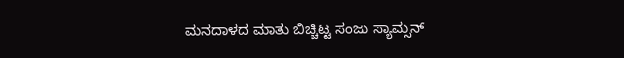ಮನದಾಳದ ಮಾತು ಬಿಚ್ಚಿಟ್ಟ ಸಂಜು ಸ್ಯಾಮ್ಸನ್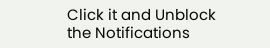Click it and Unblock the Notifications